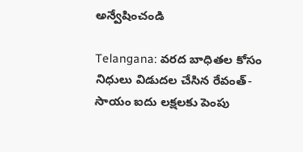అన్వేషించండి

Telangana: వరద బాధితల కోసం నిధులు విడుదల చేసిన రేవంత్- సాయం ఐదు లక్షలకు పెంపు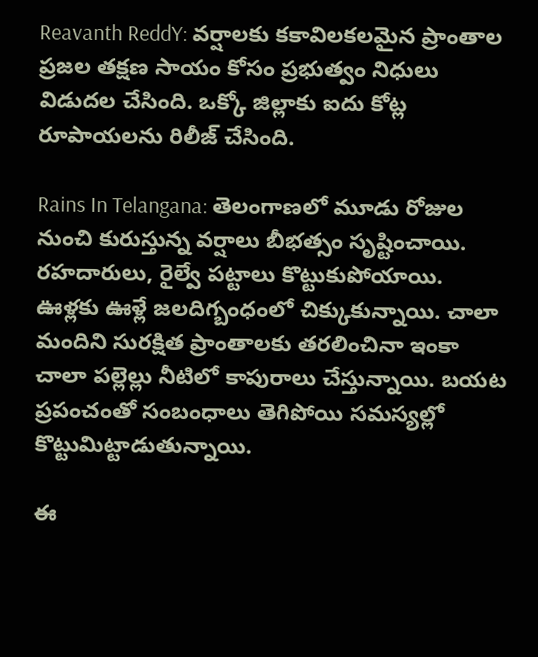Reavanth ReddY: వర్షాలకు కకావిలకలమైన ప్రాంతాల ప్రజల తక్షణ సాయం కోసం ప్రభుత్వం నిధులు విడుదల చేసింది. ఒక్కో జిల్లాకు ఐదు కోట్ల రూపాయలను రిలీజ్ చేసింది.

Rains In Telangana: తెలంగాణలో మూడు రోజుల నుంచి కురుస్తున్న వర్షాలు బీభత్సం సృష్టించాయి. రహదారులు, రైల్వే పట్టాలు కొట్టుకుపోయాయి. ఊళ్లకు ఊళ్లే జలదిగ్బంధంలో చిక్కుకున్నాయి. చాలా మందిని సురక్షిత ప్రాంతాలకు తరలించినా ఇంకా చాలా పల్లెల్లు నీటిలో కాపురాలు చేస్తున్నాయి. బయట ప్రపంచంతో సంబంధాలు తెగిపోయి సమస్యల్లో కొట్టుమిట్టాడుతున్నాయి.

ఈ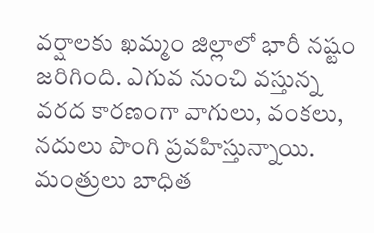వర్షాలకు ఖమ్మం జిల్లాలో భారీ నష్టం జరిగింది. ఎగువ నుంచి వస్తున్న వరద కారణంగా వాగులు, వంకలు, నదులు పొంగి ప్రవహిస్తున్నాయి. మంత్రులు బాధిత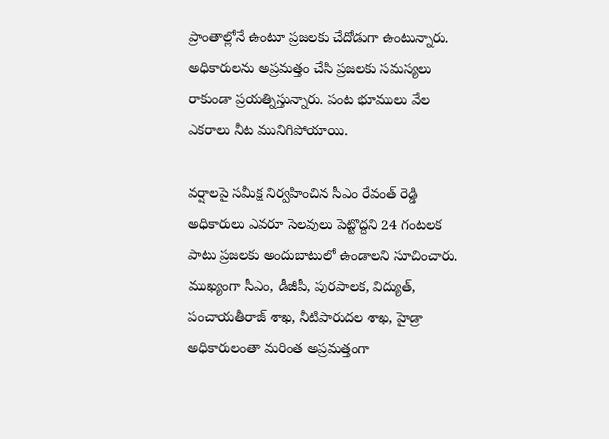ప్రాంతాల్లోనే ఉంటూ ప్రజలకు చేదోడుగా ఉంటున్నారు. అధికారులను అప్రమత్తం చేసి ప్రజలకు సమస్యలు రాకుండా ప్రయత్నిస్తున్నారు. పంట భూములు వేల ఎకరాలు నీట మునిగిపోయాయి.

వర్షాలపై సమీక్ష నిర్వహించిన సీఎం రేవంత్ రెడ్డి అధికారులు ఎవరూ సెలవులు పెట్టొద్దని 24 గంటలక పాటు ప్రజలకు అందుబాటులో ఉండాలని సూచించారు. ముఖ్యంగా సీఎం, డీజీపీ, పురపాలక, విద్యుత్, పంచాయతీరాజ్‌ శాఖ, నీటిపారుదల శాఖ, హైడ్రా అధికారులంతా మరింత అప్రమత్తంగా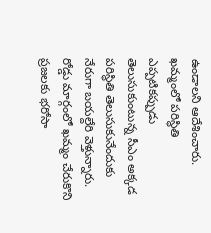ఉండాలని ఆదేశించారు. ఖమ్మంలో పరిస్థితి ఎప్పటికప్పుడు తెలుసుకుంటున్న సీఎం అక్కడ పరిస్థితి తెలుసుకునేందుకు నేరుగా బయల్దేరి వెళ్తున్నారు. రోడ్డు మార్గంలో ఖమ్మం చేరుకొని ప్రజలకు భరోసా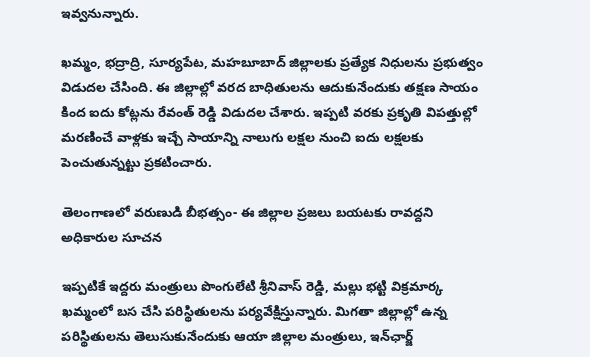ఇవ్వనున్నారు.

ఖమ్మం, భద్రాద్రి, సూర్యపేట, మహబూబాద్‌ జిల్లాలకు ప్రత్యేక నిధులను ప్రభుత్వం విడుదల చేసింది. ఈ జిల్లాల్లో వరద బాధితులను ఆదుకునేందుకు తక్షణ సాయం కింద ఐదు కోట్లను రేవంత్ రెడ్డి విడుదల చేశారు. ఇప్పటి వరకు ప్రకృతి విపత్తుల్లో మరణించే వాళ్లకు ఇచ్చే సాయాన్ని నాలుగు లక్షల నుంచి ఐదు లక్షలకు పెంచుతున్నట్టు ప్రకటించారు.

తెలంగాణలో వరుణుడి బీభత్సం- ఈ జిల్లాల ప్రజలు బయటకు రావద్దని అధికారుల సూచన

ఇప్పటికే ఇద్దరు మంత్రులు పొంగులేటి శ్రీనివాస్ రెడ్డి, మల్లు భట్టి విక్రమార్క ఖమ్మంలో బస చేసి పరిస్థితులను పర్యవేక్షిస్తున్నారు. మిగతా జిల్లాల్లో ఉన్న పరిస్థితులను తెలుసుకునేందుకు ఆయా జిల్లాల మంత్రులు, ఇన్‌ఛార్జ్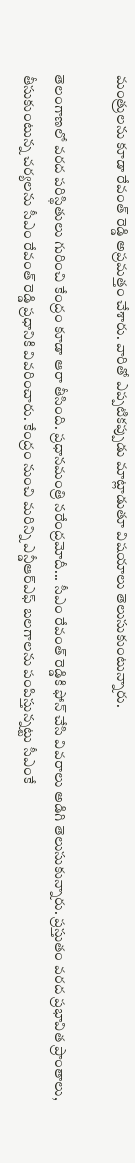మంత్రులను కూడా రేవంత్ రెడ్డి అప్రమత్తం చేశారు. వారితో ఎప్పటికప్పుడు మాట్లాడుతూ విషయాలు తెలుసుకుంటున్నారు.

తెలంగాణలో వరద పరిస్థితులు గురించి కేంద్రం కూడా ఆరా తీసింది. ప్రధానమంత్రి నరేంద్రమోదీ... సీఎం రేవంత్ రెడ్డికి ఫోన్‌ చేసి వివరాలు అడిగి తెలుసుకున్నారు. ప్రస్తుతం వరద ప్రభావిత ప్రాంతాలు, తీసుకుంటున్న చర్యలను సీఎం రేవంత్ రెడ్డి ప్రధానికి వివరించారు. కేంద్రం నుంచి మరిన్ని ఎన్డీఆర్‌ఎఫ్‌ బలగాలను పంపిస్తున్నట్టు సీఎంకే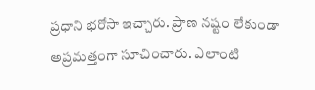ప్రధాని భరోసా ఇచ్చారు. ప్రాణ నష్టం లేకుండా అప్రమత్తంగా సూచించారు. ఎలాంటి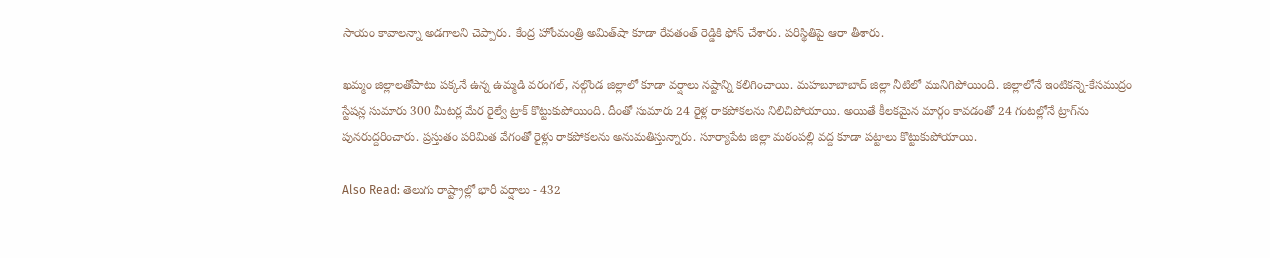సాయం కావాలన్నా అడగాలని చెప్పారు. కేంద్ర హోంమంత్రి అమిత్‌షా కూడా రేవతంత్ రెడ్డికి ఫోన్ చేశారు. పరిస్థితిపై ఆరా తీశారు.

ఖమ్మం జిల్లాలతోపాటు పక్కనే ఉన్న ఉమ్మడి వరంగల్, నల్గొండ జిల్లాలో కూడా వర్షాలు నష్టాన్ని కలిగించాయి. మహబూబాబాద్‌ జిల్లా నీటిలో మునిగిపోయింది. జిల్లాలోనే ఇంటికన్నె-కేసముద్రం స్టేషన్ల సుమారు 300 మీటర్ల మేర రైల్వే ట్రాక్ కొట్టుకుపోయింది. దీంతో సుమారు 24 రైళ్ల రాకపోకలను నిలిచిపోయాయి. అయితే కీలకమైన మార్గం కావడంతో 24 గంటల్లోనే ట్రాగ్‌ను పునరుద్దరించారు. ప్రస్తుతం పరిమిత వేగంతో రైళ్లు రాకపోకలను అనుమతిస్తున్నారు. సూర్యాపేట జిల్లా మఠంపల్లి వద్ద కూడా పట్టాలు కొట్టుకుపోయాయి.

Also Read: తెలుగు రాష్ట్రాల్లో భారీ వర్షాలు - 432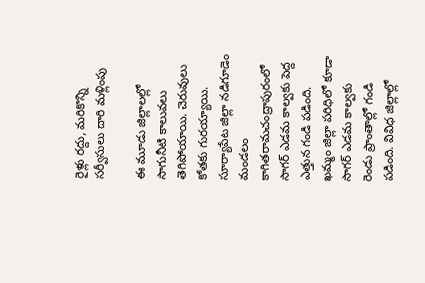రైళ్లు రద్దు, మరికొన్ని సర్వీసులు దారి మళ్లింపు

ఈ మూడు జిల్లాలల్లో సాగునీటి కాలువలు తెగిపోయాయి. చెరువులు కోతకు గురయ్యాయి. సూర్యాపేట జిల్లా నడిగూడెం మండలం కాగితరామచంద్రాపురంలో సాగర్‌ ఎడమ కాల్వకు పెద్ద ఎత్తున గండి పడింది. ఖమ్మం జిల్లా పరిధిలో కూడా సాగర్‌ ఎడమ కాల్వకు రెండు ప్రాంతాల్లో గండి పడింది. వివిధ జిల్లాల్లో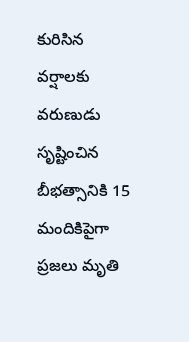కురిసిన వర్షాలకు వరుణుడు సృష్టించిన బీభత్సానికి 15 మందికిపైగా ప్రజలు మృతి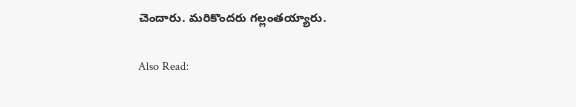చెందారు. మరికొందరు గల్లంతయ్యారు.

Also Read: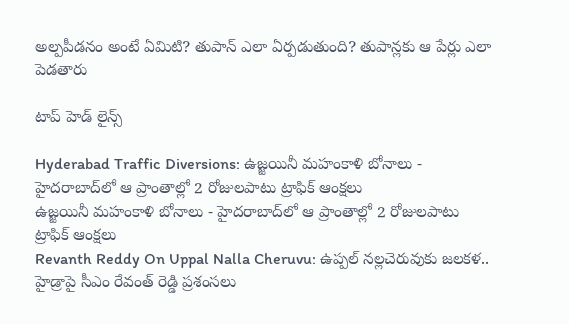అల్ప‌పీడనం అంటే ఏమిటి? తుపాన్ ఎలా ఏర్ప‌డుతుంది? తుపాన్ల‌కు ఆ పేర్లు ఎలా పెడ‌తారు

టాప్ హెడ్ లైన్స్

Hyderabad Traffic Diversions: ఉజ్జయినీ మహంకాళి బోనాలు - హైదరాబాద్‌లో ఆ ప్రాంతాల్లో 2 రోజులపాటు ట్రాఫిక్ ఆంక్షలు
ఉజ్జయినీ మహంకాళి బోనాలు - హైదరాబాద్‌లో ఆ ప్రాంతాల్లో 2 రోజులపాటు ట్రాఫిక్ ఆంక్షలు
Revanth Reddy On Uppal Nalla Cheruvu: ఉప్పల్ నల్లచెరువుకు జలకళ.. హైడ్రాపై సీఎం రేవంత్ రెడ్డి ప్రశంసలు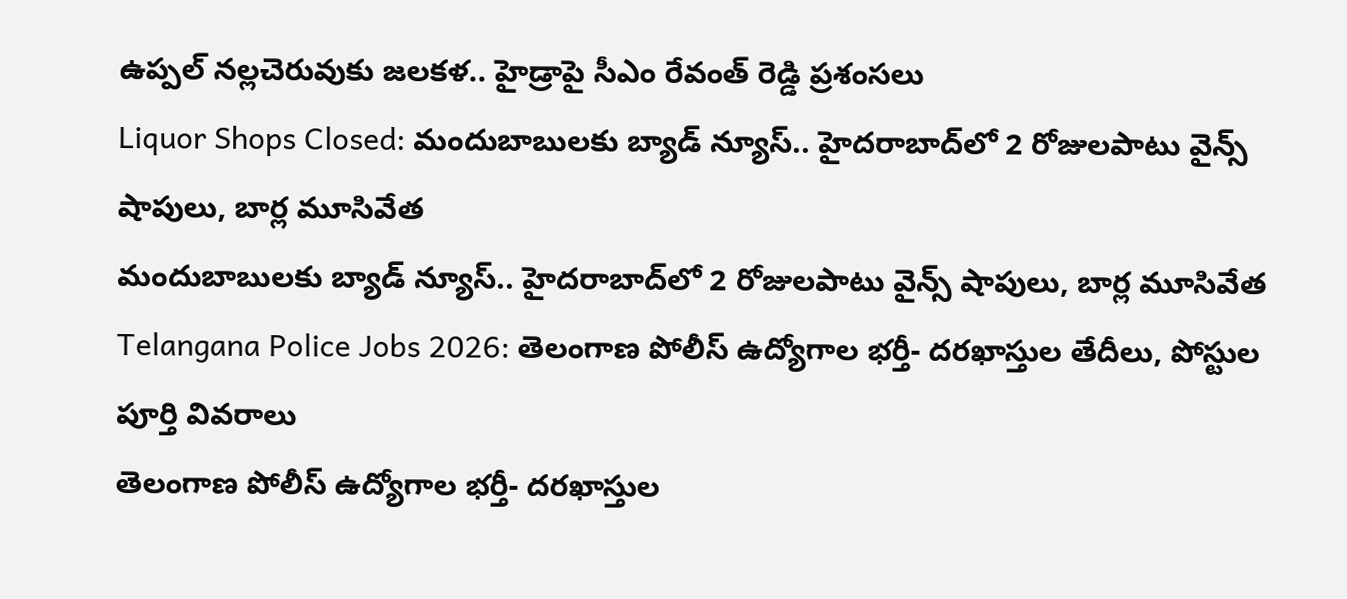ఉప్పల్ నల్లచెరువుకు జలకళ.. హైడ్రాపై సీఎం రేవంత్ రెడ్డి ప్రశంసలు
Liquor Shops Closed: మందుబాబులకు బ్యాడ్ న్యూస్.. హైదరాబాద్‌లో 2 రోజులపాటు వైన్స్ షాపులు, బార్ల మూసివేత
మందుబాబులకు బ్యాడ్ న్యూస్.. హైదరాబాద్‌లో 2 రోజులపాటు వైన్స్ షాపులు, బార్ల మూసివేత
Telangana Police Jobs 2026: తెలంగాణ పోలీస్ ఉద్యోగాల భర్తీ- దరఖాస్తుల తేదీలు, పోస్టుల పూర్తి వివరాలు
తెలంగాణ పోలీస్ ఉద్యోగాల భర్తీ- దరఖాస్తుల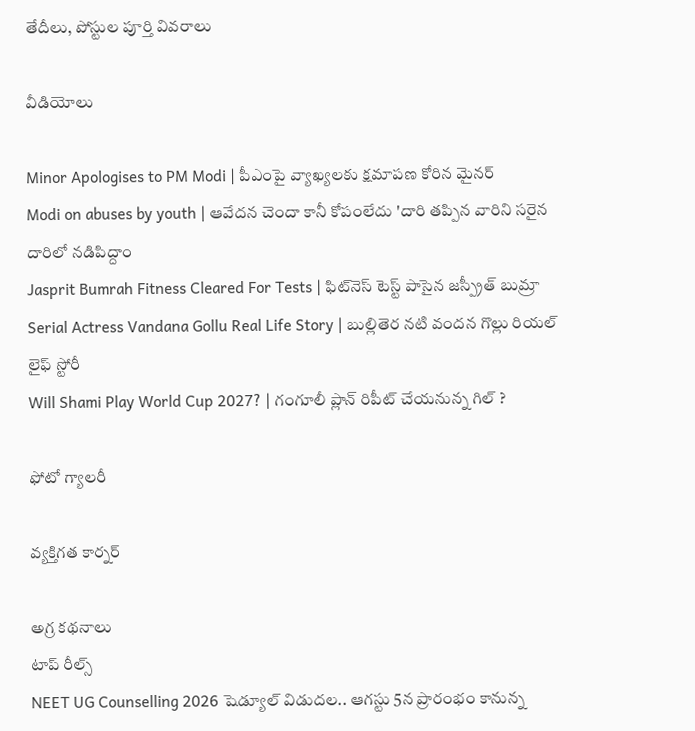తేదీలు, పోస్టుల పూర్తి వివరాలు

వీడియోలు

Minor Apologises to PM Modi | పీఎంపై వ్యాఖ్యలకు క్షమాపణ కోరిన మైనర్
Modi on abuses by youth | ఆవేదన చెందా కానీ కోపంలేదు 'దారి తప్పిన వారిని సరైన దారిలో నడిపిద్దాం
Jasprit Bumrah Fitness Cleared For Tests | ఫిట్‌నెస్ టెస్ట్ పాసైన జస్ప్రీత్ బుమ్రా
Serial Actress Vandana Gollu Real Life Story | బుల్లితెర నటి వందన గొల్లు రియల్ లైఫ్ స్టోరీ
Will Shami Play World Cup 2027? | గంగూలీ ప్లాన్ రిపీట్ చేయనున్న గిల్ ?

ఫోటో గ్యాలరీ

వ్యక్తిగత కార్నర్

అగ్ర కథనాలు
టాప్ రీల్స్
NEET UG Counselling 2026 షెడ్యూల్ విడుదల.. ఆగస్టు 5న ప్రారంభం కానున్న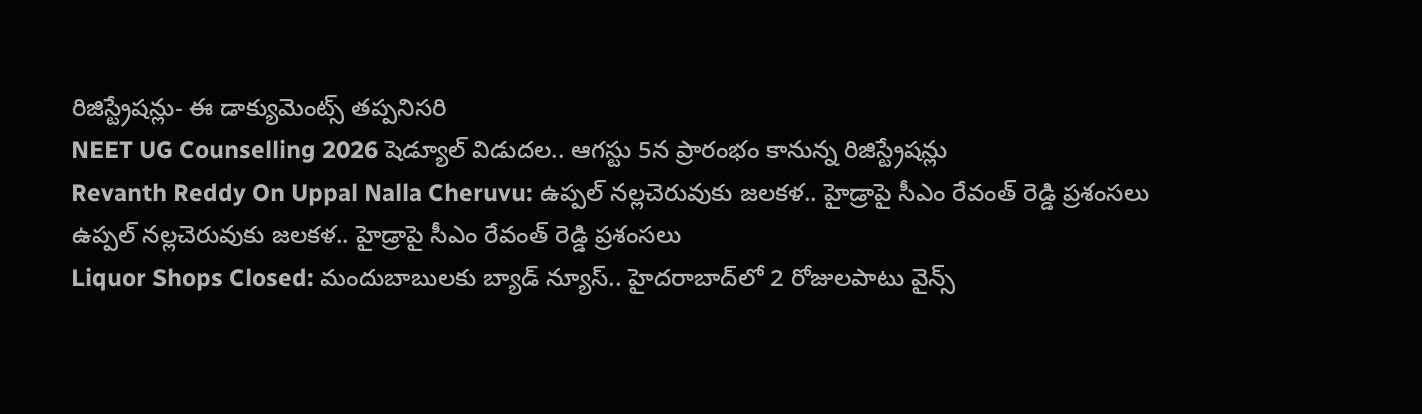రిజిస్ట్రేషన్లు- ఈ డాక్యుమెంట్స్ తప్పనిసరి
NEET UG Counselling 2026 షెడ్యూల్ విడుదల.. ఆగస్టు 5న ప్రారంభం కానున్న రిజిస్ట్రేషన్లు
Revanth Reddy On Uppal Nalla Cheruvu: ఉప్పల్ నల్లచెరువుకు జలకళ.. హైడ్రాపై సీఎం రేవంత్ రెడ్డి ప్రశంసలు
ఉప్పల్ నల్లచెరువుకు జలకళ.. హైడ్రాపై సీఎం రేవంత్ రెడ్డి ప్రశంసలు
Liquor Shops Closed: మందుబాబులకు బ్యాడ్ న్యూస్.. హైదరాబాద్‌లో 2 రోజులపాటు వైన్స్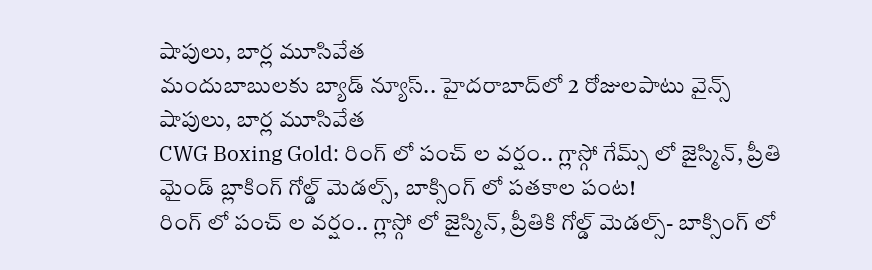షాపులు, బార్ల మూసివేత
మందుబాబులకు బ్యాడ్ న్యూస్.. హైదరాబాద్‌లో 2 రోజులపాటు వైన్స్ షాపులు, బార్ల మూసివేత
CWG Boxing Gold: రింగ్ లో పంచ్ ల వర్షం.. గ్లాస్గో గేమ్స్ లో జైస్మిన్, ప్రీతి మైండ్ బ్లాకింగ్ గోల్డ్ మెడల్స్, బాక్సింగ్ లో పతకాల పంట!
రింగ్ లో పంచ్ ల వర్షం.. గ్లాస్గో లో జైస్మిన్, ప్రీతికి గోల్డ్ మెడల్స్- బాక్సింగ్ లో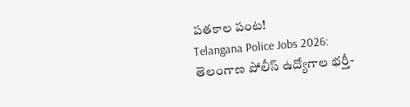పతకాల పంట!
Telangana Police Jobs 2026: తెలంగాణ పోలీస్ ఉద్యోగాల భర్తీ-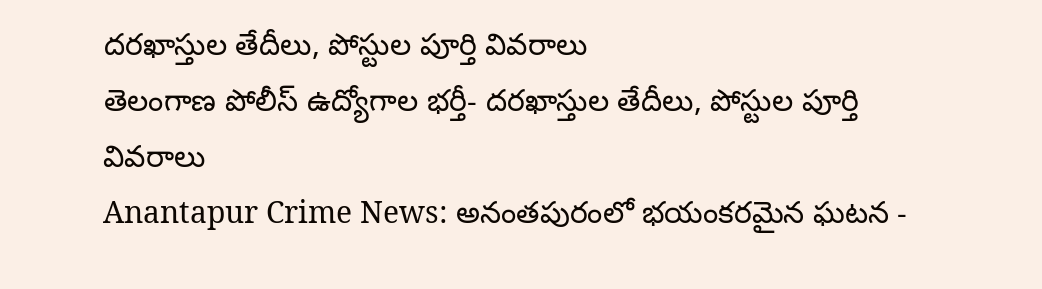దరఖాస్తుల తేదీలు, పోస్టుల పూర్తి వివరాలు
తెలంగాణ పోలీస్ ఉద్యోగాల భర్తీ- దరఖాస్తుల తేదీలు, పోస్టుల పూర్తి వివరాలు
Anantapur Crime News: అనంతపురంలో భయంకరమైన ఘటన -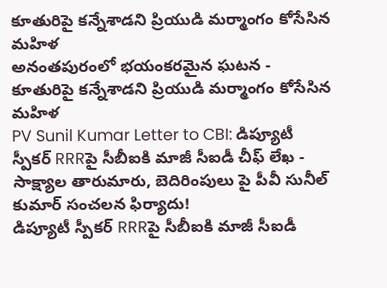కూతురిపై కన్నేశాడని ప్రియుడి మర్మాంగం కోసేసిన మహిళ
అనంతపురంలో భయంకరమైన ఘటన - కూతురిపై కన్నేశాడని ప్రియుడి మర్మాంగం కోసేసిన మహిళ
PV Sunil Kumar Letter to CBI: డిప్యూటీ స్పీకర్ RRRపై సీబీఐకి మాజీ సీఐడీ చీఫ్ లేఖ - సాక్ష్యాల తారుమారు, బెదిరింపులు పై పీవీ సునీల్ కుమార్ సంచలన ఫిర్యాదు!
డిప్యూటీ స్పీకర్ RRRపై సీబీఐకి మాజీ సీఐడీ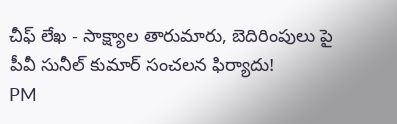చీఫ్ లేఖ - సాక్ష్యాల తారుమారు, బెదిరింపులు పై పీవీ సునీల్ కుమార్ సంచలన ఫిర్యాదు!
PM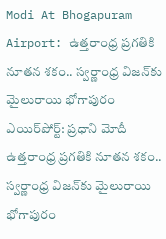Modi At Bhogapuram Airport: ఉత్తరాంధ్ర ప్రగతికి నూతన శకం.. స్వర్ణాంధ్ర విజన్‌కు మైలురాయి భోగాపురం ఎయిర్‌పోర్ట్: ప్రధాని మోదీ
ఉత్తరాంధ్ర ప్రగతికి నూతన శకం.. స్వర్ణాంధ్ర విజన్‌కు మైలురాయి భోగాపురం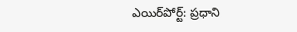ఎయిర్‌పోర్ట్: ప్రధాని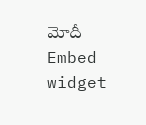మోదీ
Embed widget